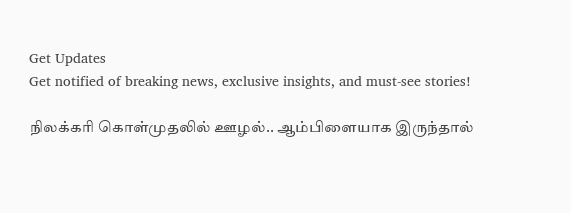Get Updates
Get notified of breaking news, exclusive insights, and must-see stories!

நிலக்கரி கொள்முதலில் ஊழல்.. ஆம்பிளையாக இருந்தால்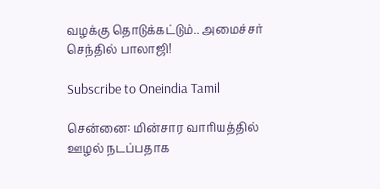வழக்கு தொடுக்கட்டும்.. அமைச்சர் செந்தில் பாலாஜி!

Subscribe to Oneindia Tamil

சென்னை: மின்சார வாரியத்தில் ஊழல் நடப்பதாக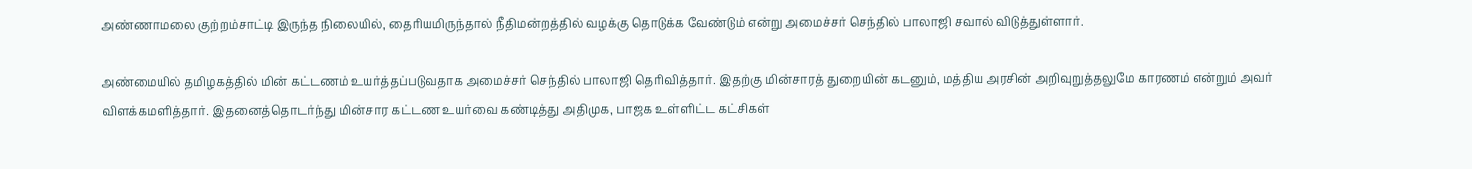அண்ணாமலை குற்றம்சாட்டி இருந்த நிலையில், தைரியமிருந்தால் நீதிமன்றத்தில் வழக்கு தொடுக்க வேண்டும் என்று அமைச்சர் செந்தில் பாலாஜி சவால் விடுத்துள்ளார்.

அண்மையில் தமிழகத்தில் மின் கட்டணம் உயர்த்தப்படுவதாக அமைச்சர் செந்தில் பாலாஜி தெரிவித்தார். இதற்கு மின்சாரத் துறையின் கடனும், மத்திய அரசின் அறிவுறுத்தலுமே காரணம் என்றும் அவர் விளக்கமளித்தார். இதனைத்தொடர்ந்து மின்சார கட்டண உயர்வை கண்டித்து அதிமுக, பாஜக உள்ளிட்ட கட்சிகள்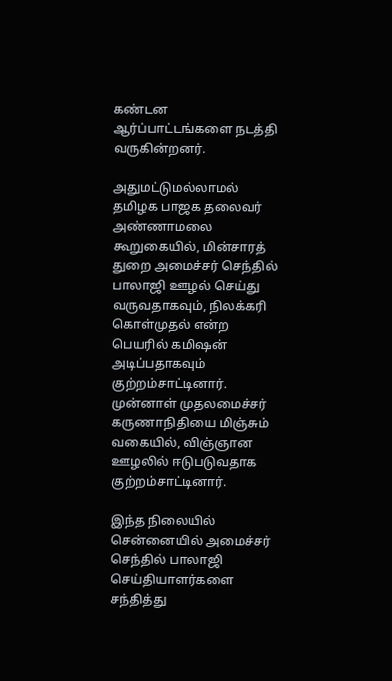கண்டன ஆர்ப்பாட்டங்களை நடத்தி வருகின்றனர்.

அதுமட்டுமல்லாமல் தமிழக பாஜக தலைவர் அண்ணாமலை கூறுகையில், மின்சாரத் துறை அமைச்சர் செந்தில் பாலாஜி ஊழல் செய்து வருவதாகவும், நிலக்கரி கொள்முதல் என்ற பெயரில் கமிஷன் அடிப்பதாகவும் குற்றம்சாட்டினார். முன்னாள் முதலமைச்சர் கருணாநிதியை மிஞ்சும் வகையில், விஞ்ஞான ஊழலில் ஈடுபடுவதாக குற்றம்சாட்டினார்.

இந்த நிலையில் சென்னையில் அமைச்சர் செந்தில் பாலாஜி செய்தியாளர்களை சந்தித்து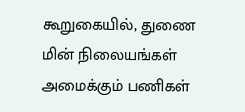கூறுகையில், துணை மின் நிலையங்கள் அமைக்கும் பணிகள்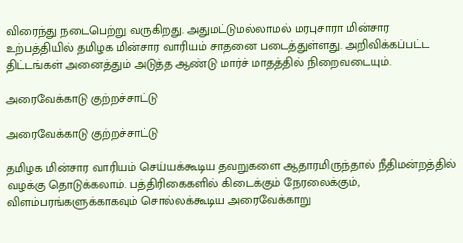விரைந்து நடைபெற்று வருகிறது. அதுமட்டுமல்லாமல் மரபுசாரா மின்சார உற்பத்தியில் தமிழக மின்சார வாரியம் சாதனை படைத்துள்ளது. அறிவிக்கப்பட்ட திட்டங்கள் அனைத்தும் அடுத்த ஆண்டு மார்ச் மாதத்தில் நிறைவடையும்.

அரைவேக்காடு குற்றச்சாட்டு

அரைவேக்காடு குற்றச்சாட்டு

தமிழக மின்சார வாரியம் செய்யக்கூடிய தவறுகளை ஆதாரமிருந்தால் நீதிமன்றத்தில் வழக்கு தொடுக்கலாம். பத்திரிகைகளில் கிடைக்கும் நேரலைக்கும், விளம்பரங்களுக்காகவும் சொல்லக்கூடிய அரைவேக்காறு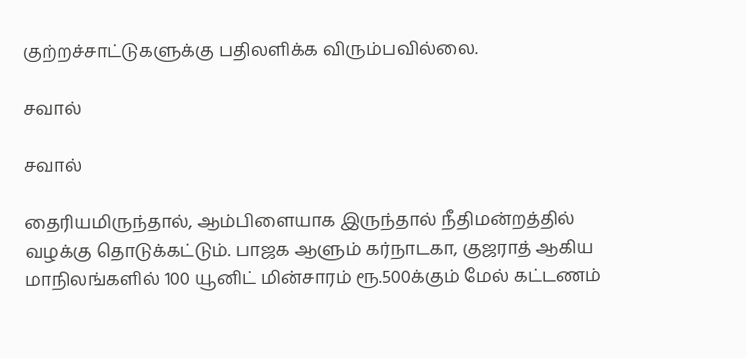குற்றச்சாட்டுகளுக்கு பதிலளிக்க விரும்பவில்லை.

சவால்

சவால்

தைரியமிருந்தால், ஆம்பிளையாக இருந்தால் நீதிமன்றத்தில் வழக்கு தொடுக்கட்டும். பாஜக ஆளும் கர்நாடகா, குஜராத் ஆகிய மாநிலங்களில் 100 யூனிட் மின்சாரம் ரூ.500க்கும் மேல் கட்டணம்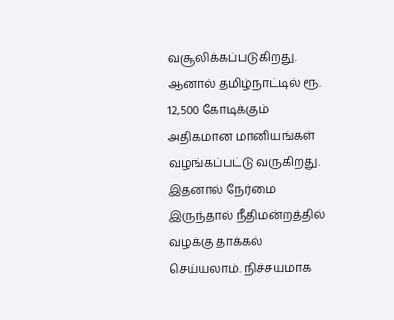வசூலிக்கப்படுகிறது. ஆனால் தமிழ்நாட்டில் ரூ. 12,500 கோடிக்கும் அதிகமான மானியங்கள் வழங்கப்பட்டு வருகிறது. இதனால் நேர்மை இருந்தால் நீதிமன்றத்தில் வழக்கு தாக்கல் செய்யலாம். நிச்சயமாக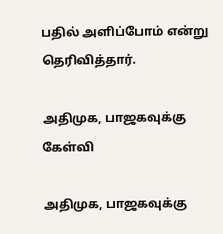பதில் அளிப்போம் என்று தெரிவித்தார்.

அதிமுக, பாஜகவுக்கு கேள்வி

அதிமுக, பாஜகவுக்கு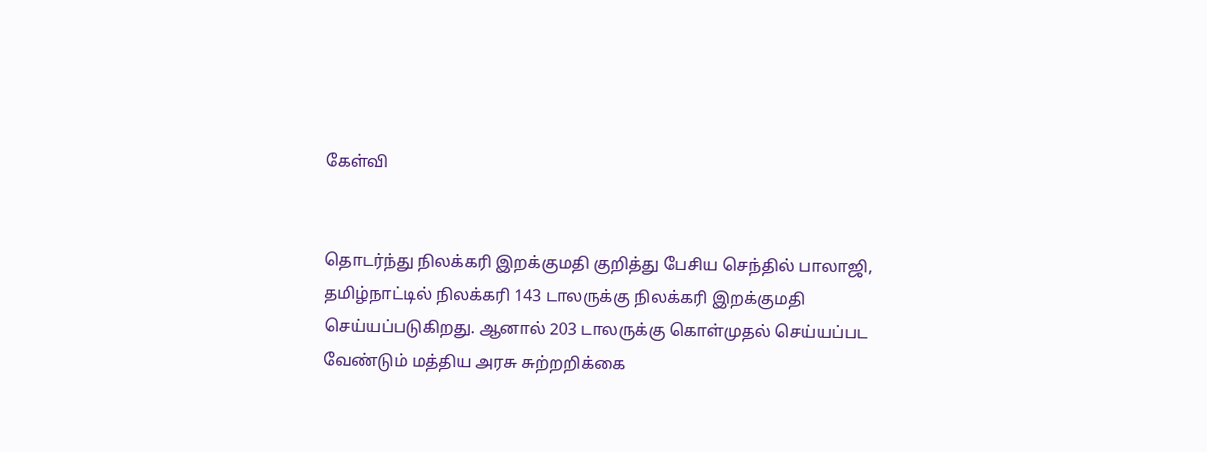கேள்வி


தொடர்ந்து நிலக்கரி இறக்குமதி குறித்து பேசிய செந்தில் பாலாஜி, தமிழ்நாட்டில் நிலக்கரி 143 டாலருக்கு நிலக்கரி இறக்குமதி செய்யப்படுகிறது. ஆனால் 203 டாலருக்கு கொள்முதல் செய்யப்பட வேண்டும் மத்திய அரசு சுற்றறிக்கை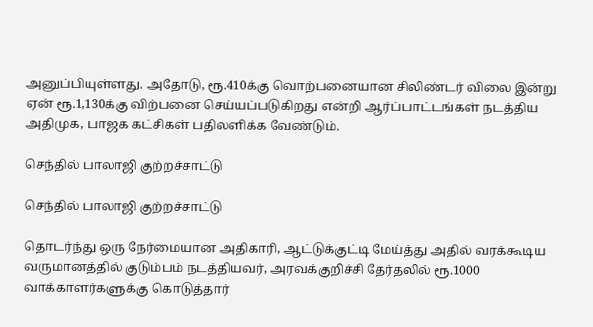அனுப்பியுள்ளது. அதோடு, ரூ.410க்கு வொற்பனையான சிலிண்டர் விலை இன்று ஏன் ரூ.1,130க்கு விற்பனை செய்யப்படுகிறது என்றி ஆர்ப்பாட்டங்கள் நடத்திய அதிமுக, பாஜக கட்சிகள் பதிலளிக்க வேண்டும்.

செந்தில் பாலாஜி குற்றச்சாட்டு

செந்தில் பாலாஜி குற்றச்சாட்டு

தொடர்ந்து ஒரு நேர்மையான அதிகாரி, ஆட்டுக்குட்டி மேய்த்து அதில் வரக்கூடிய வருமானத்தில் குடும்பம் நடத்தியவர், அரவக்குறிச்சி தேர்தலில் ரூ.1000 வாக்காளர்களுக்கு கொடுத்தார்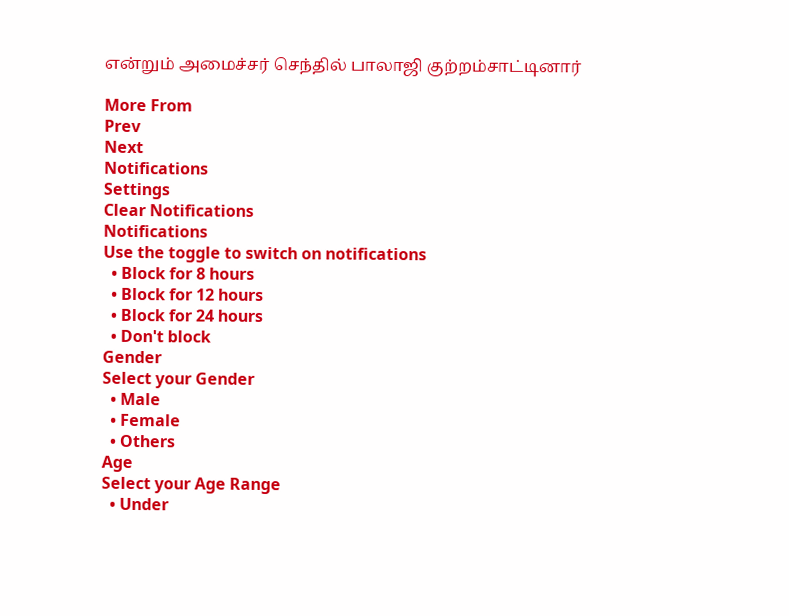என்றும் அமைச்சர் செந்தில் பாலாஜி குற்றம்சாட்டினார்

More From
Prev
Next
Notifications
Settings
Clear Notifications
Notifications
Use the toggle to switch on notifications
  • Block for 8 hours
  • Block for 12 hours
  • Block for 24 hours
  • Don't block
Gender
Select your Gender
  • Male
  • Female
  • Others
Age
Select your Age Range
  • Under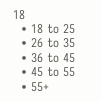18
  • 18 to 25
  • 26 to 35
  • 36 to 45
  • 45 to 55
  • 55+